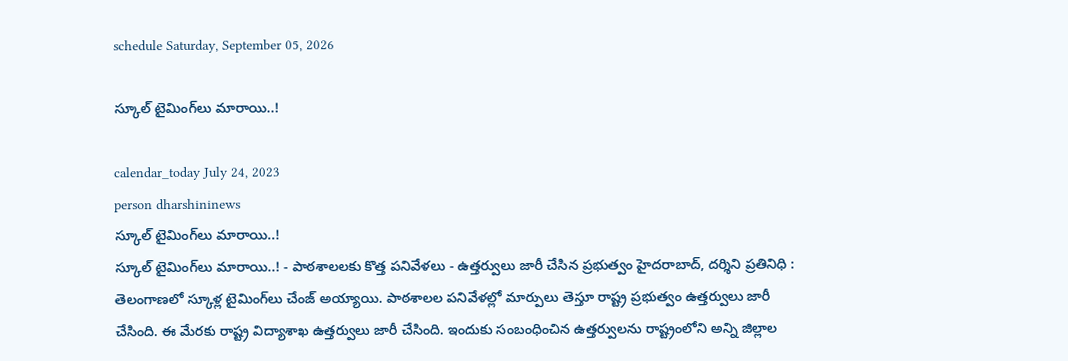schedule Saturday, September 05, 2026

స్కూల్‌ టైమింగ్‌లు మారాయి..!

calendar_today July 24, 2023
person dharshininews
స్కూల్‌ టైమింగ్‌లు మారాయి..!
స్కూల్‌ టైమింగ్‌లు మారాయి..! - పాఠశాలలకు కొత్త పనివేళలు - ఉత్తర్వులు జారీ చేసిన ప్రభుత్వం హైదరాబాద్‌, దర్శిని ప్రతినిధి : తెలంగాణలో స్కూళ్ల టైమింగ్‌లు చేంజ్ అయ్యాయి. పాఠశాలల పనివేళల్లో మార్పులు తెస్తూ రాష్ట్ర ప్రభుత్వం ఉత్తర్వులు జారీ చేసింది. ఈ మేరకు రాష్ట్ర విద్యాశాఖ ఉత్తర్వులు జారీ చేసింది. ఇందుకు సంబంధించిన ఉత్తర్వులను రాష్ట్రంలోని అన్ని జిల్లాల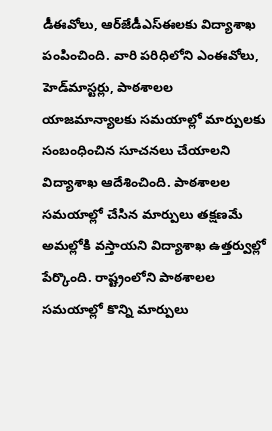డీఈవోలు, ఆర్‌జేడీఎస్‌ఈలకు విద్యాశాఖ పంపించింది. వారి పరిధిలోని ఎంఈవోలు, హెడ్‌మాస్టర్లు, పాఠశాలల యాజమాన్యాలకు సమయాల్లో మార్పులకు సంబంధించిన సూచనలు చేయాలని విద్యాశాఖ ఆదేశించింది. పాఠశాలల సమయాల్లో చేసిన మార్పులు తక్షణమే అమల్లోకి వస్తాయని విద్యాశాఖ ఉత్తర్వుల్లో పేర్కొంది. రాష్ట్రంలోని పాఠశాలల సమయాల్లో కొన్ని మార్పులు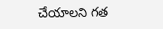చేయాలని గత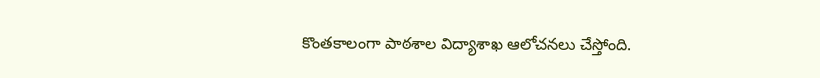కొంతకాలంగా పాఠశాల విద్యాశాఖ ఆలోచనలు చేస్తోంది.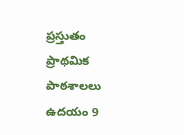ప్రస్తుతం ప్రాథమిక పాఠశాలలు ఉదయం 9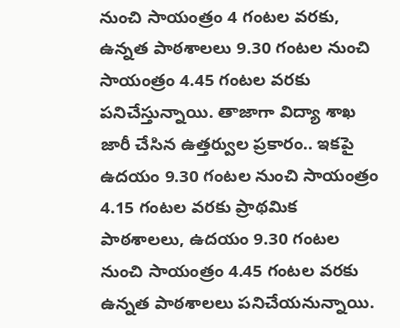నుంచి సాయంత్రం 4 గంటల వరకు, ఉన్నత పాఠశాలలు 9.30 గంటల నుంచి సాయంత్రం 4.45 గంటల వరకు పనిచేస్తున్నాయి. తాజాగా విద్యా శాఖ జారీ చేసిన ఉత్తర్వుల ప్రకారం.. ఇకపై ఉదయం 9.30 గంటల నుంచి సాయంత్రం 4.15 గంటల వరకు ప్రాథమిక పాఠశాలలు, ఉదయం 9.30 గంటల నుంచి సాయంత్రం 4.45 గంటల వరకు ఉన్నత పాఠశాలలు పనిచేయనున్నాయి.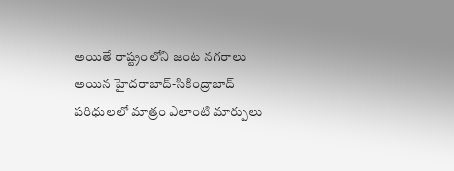అయితే రాష్ట్రంలోని జంట నగరాలు అయిన హైదరాబాద్‌-సికింద్రాబాద్‌ పరిధులలో మాత్రం ఎలాంటి మార్పులు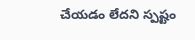చేయడం లేదని స్పష్టం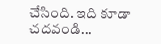చేసింది. ఇది కూడా చదవండి...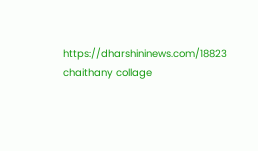https://dharshininews.com/18823 chaithany collage